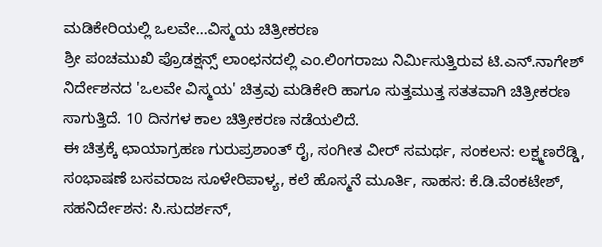ಮಡಿಕೇರಿಯಲ್ಲಿ ಒಲವೇ...ವಿಸ್ಮಯ ಚಿತ್ರೀಕರಣ
ಶ್ರೀ ಪಂಚಮುಖಿ ಪ್ರೊಡಕ್ಷನ್ಸ್ ಲಾಂಛನದಲ್ಲಿ ಎಂ.ಲಿಂಗರಾಜು ನಿರ್ಮಿಸುತ್ತಿರುವ ಟಿ.ಎನ್.ನಾಗೇಶ್ ನಿರ್ದೇಶನದ 'ಒಲವೇ ವಿಸ್ಮಯ' ಚಿತ್ರವು ಮಡಿಕೇರಿ ಹಾಗೂ ಸುತ್ತಮುತ್ತ ಸತತವಾಗಿ ಚಿತ್ರೀಕರಣ ಸಾಗುತ್ತಿದೆ. 10 ದಿನಗಳ ಕಾಲ ಚಿತ್ರೀಕರಣ ನಡೆಯಲಿದೆ.
ಈ ಚಿತ್ರಕ್ಕೆ ಛಾಯಾಗ್ರಹಣ ಗುರುಪ್ರಶಾಂತ್ ರೈ, ಸಂಗೀತ ವೀರ್ ಸಮರ್ಥ, ಸಂಕಲನ: ಲಕ್ಷ್ಮಣರೆಡ್ಡಿ, ಸಂಭಾಷಣೆ ಬಸವರಾಜ ಸೂಳೇರಿಪಾಳ್ಯ, ಕಲೆ ಹೊಸ್ಮನೆ ಮೂರ್ತಿ, ಸಾಹಸ: ಕೆ.ಡಿ.ವೆಂಕಟೇಶ್, ಸಹನಿರ್ದೇಶನ: ಸಿ.ಸುದರ್ಶನ್,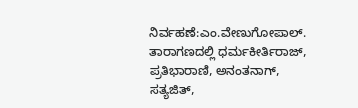ನಿರ್ವಹಣೆ:ಎಂ.ವೇಣುಗೋಪಾಲ್.
ತಾರಾಗಣದಲ್ಲಿ ಧರ್ಮಕೀರ್ತಿರಾಜ್, ಪ್ರತಿಭಾರಾಣಿ, ಅನಂತನಾಗ್, ಸತ್ಯಜಿತ್,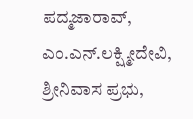ಪದ್ಮಜಾರಾವ್, ಎಂ.ಎನ್.ಲಕ್ಷ್ಮೀದೇವಿ, ಶ್ರೀನಿವಾಸ ಪ್ರಭು,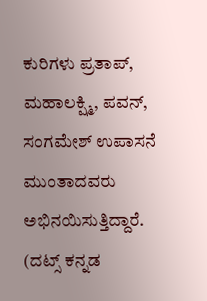ಕುರಿಗಳು ಪ್ರತಾಪ್, ಮಹಾಲಕ್ಷ್ಮಿ, ಪವನ್, ಸಂಗಮೇಶ್ ಉಪಾಸನೆ ಮುಂತಾದವರು ಅಭಿನಯಿಸುತ್ತಿದ್ದಾರೆ.
(ದಟ್ಸ್ ಕನ್ನಡ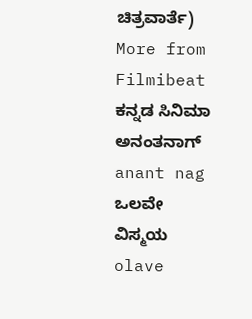ಚಿತ್ರವಾರ್ತೆ)
More from Filmibeat
ಕನ್ನಡ ಸಿನಿಮಾ ಅನಂತನಾಗ್ anant nag ಒಲವೇ ವಿಸ್ಮಯ olave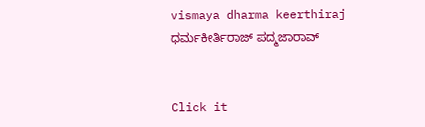vismaya dharma keerthiraj ಧರ್ಮಕೀರ್ತಿರಾಜ್ ಪದ್ಮಜಾರಾವ್


Click it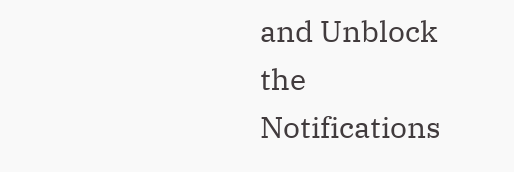and Unblock the Notifications